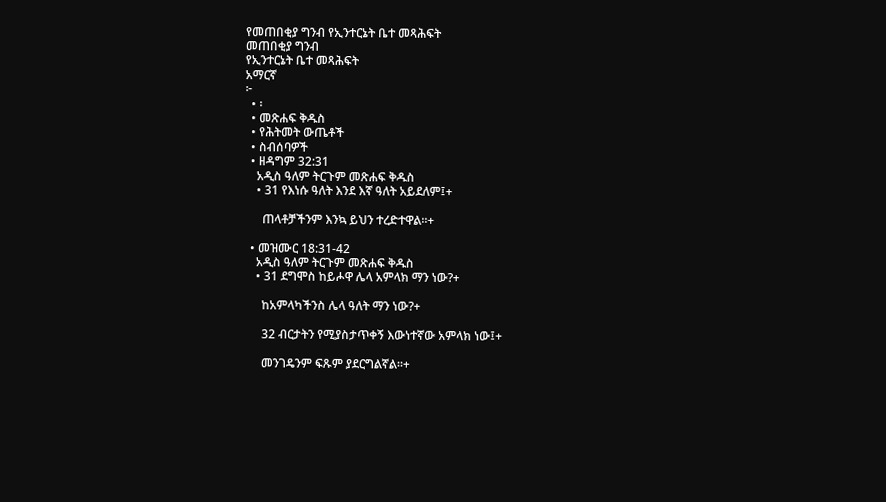የመጠበቂያ ግንብ የኢንተርኔት ቤተ መጻሕፍት
መጠበቂያ ግንብ
የኢንተርኔት ቤተ መጻሕፍት
አማርኛ
፦
  • ፡
  • መጽሐፍ ቅዱስ
  • የሕትመት ውጤቶች
  • ስብሰባዎች
  • ዘዳግም 32:31
    አዲስ ዓለም ትርጉም መጽሐፍ ቅዱስ
    • 31 የእነሱ ዓለት እንደ እኛ ዓለት አይደለም፤+

      ጠላቶቻችንም እንኳ ይህን ተረድተዋል።+

  • መዝሙር 18:31-42
    አዲስ ዓለም ትርጉም መጽሐፍ ቅዱስ
    • 31 ደግሞስ ከይሖዋ ሌላ አምላክ ማን ነው?+

      ከአምላካችንስ ሌላ ዓለት ማን ነው?+

      32 ብርታትን የሚያስታጥቀኝ እውነተኛው አምላክ ነው፤+

      መንገዴንም ፍጹም ያደርግልኛል።+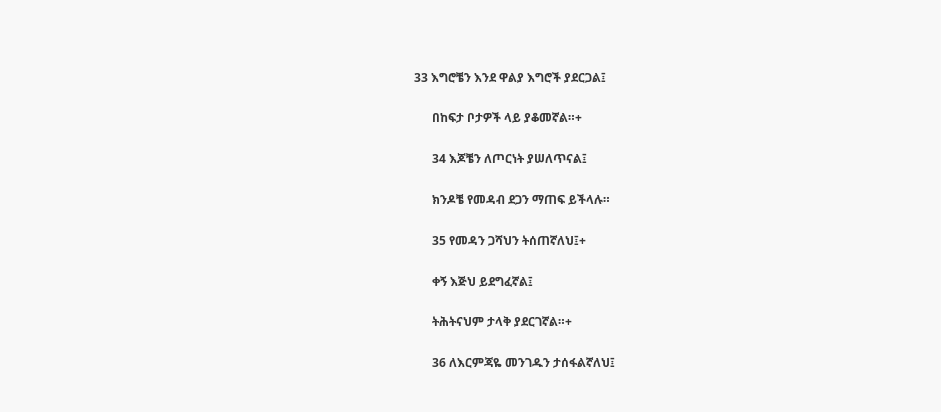33 እግሮቼን እንደ ዋልያ እግሮች ያደርጋል፤

      በከፍታ ቦታዎች ላይ ያቆመኛል።+

      34 እጆቼን ለጦርነት ያሠለጥናል፤

      ክንዶቼ የመዳብ ደጋን ማጠፍ ይችላሉ።

      35 የመዳን ጋሻህን ትሰጠኛለህ፤+

      ቀኝ እጅህ ይደግፈኛል፤

      ትሕትናህም ታላቅ ያደርገኛል።+

      36 ለእርምጃዬ መንገዱን ታሰፋልኛለህ፤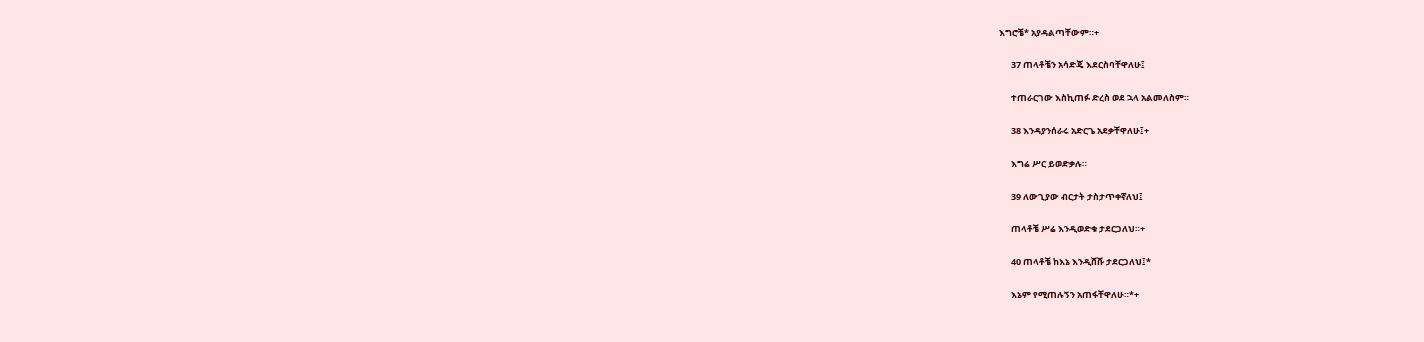እግሮቼ* አያዳልጣቸውም።+

      37 ጠላቶቼን አሳድጄ እደርስባቸዋለሁ፤

      ተጠራርገው እስኪጠፉ ድረስ ወደ ኋላ አልመለስም።

      38 እንዳያንሰራሩ አድርጌ አደቃቸዋለሁ፤+

      እግሬ ሥር ይወድቃሉ።

      39 ለውጊያው ብርታት ታስታጥቀኛለህ፤

      ጠላቶቼ ሥሬ እንዲወድቁ ታደርጋለህ።+

      40 ጠላቶቼ ከእኔ እንዲሸሹ ታደርጋለህ፤*

      እኔም የሚጠሉኝን አጠፋቸዋለሁ።*+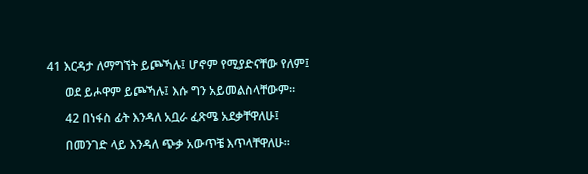41 እርዳታ ለማግኘት ይጮኻሉ፤ ሆኖም የሚያድናቸው የለም፤

      ወደ ይሖዋም ይጮኻሉ፤ እሱ ግን አይመልስላቸውም።

      42 በነፋስ ፊት እንዳለ አቧራ ፈጽሜ አደቃቸዋለሁ፤

      በመንገድ ላይ እንዳለ ጭቃ አውጥቼ እጥላቸዋለሁ።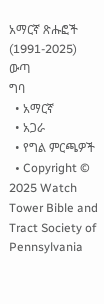አማርኛ ጽሑፎች (1991-2025)
ውጣ
ግባ
  • አማርኛ
  • አጋራ
  • የግል ምርጫዎች
  • Copyright © 2025 Watch Tower Bible and Tract Society of Pennsylvania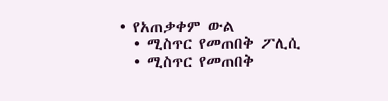• የአጠቃቀም ውል
  • ሚስጥር የመጠበቅ ፖሊሲ
  • ሚስጥር የመጠበቅ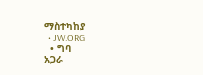ማስተካከያ
  • JW.ORG
  • ግባ
አጋራ